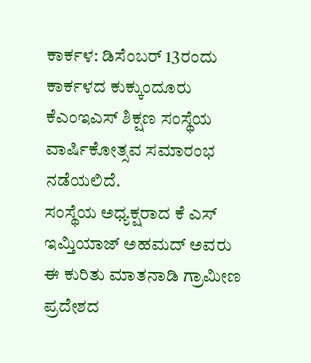ಕಾರ್ಕಳ: ಡಿಸೆಂಬರ್ 13ರಂದು ಕಾರ್ಕಳದ ಕುಕ್ಕುಂದೂರು ಕೆಎಂಇಎಸ್ ಶಿಕ್ಷಣ ಸಂಸ್ಥೆಯ ವಾರ್ಷಿಕೋತ್ಸವ ಸಮಾರಂಭ ನಡೆಯಲಿದೆ.
ಸಂಸ್ಥೆಯ ಅಧ್ಯಕ್ಷರಾದ ಕೆ ಎಸ್ ಇಮ್ತಿಯಾಜ್ ಅಹಮದ್ ಅವರು ಈ ಕುರಿತು ಮಾತನಾಡಿ ಗ್ರಾಮೀಣ ಪ್ರದೇಶದ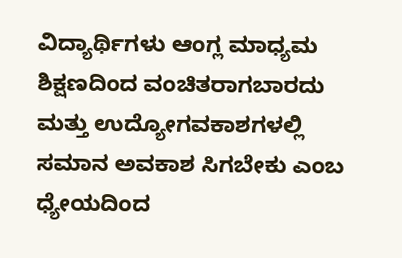ವಿದ್ಯಾರ್ಥಿಗಳು ಆಂಗ್ಲ ಮಾಧ್ಯಮ ಶಿಕ್ಷಣದಿಂದ ವಂಚಿತರಾಗಬಾರದು ಮತ್ತು ಉದ್ಯೋಗವಕಾಶಗಳಲ್ಲಿ ಸಮಾನ ಅವಕಾಶ ಸಿಗಬೇಕು ಎಂಬ ಧ್ಯೇಯದಿಂದ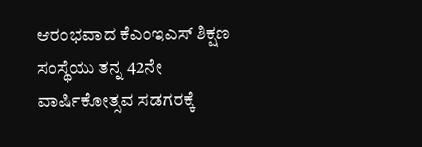ಆರಂಭವಾದ ಕೆಎಂಇಎಸ್ ಶಿಕ್ಷಣ ಸಂಸ್ಥೆಯು ತನ್ನ 42ನೇ ವಾರ್ಷಿಕೋತ್ಸವ ಸಡಗರಕ್ಕೆ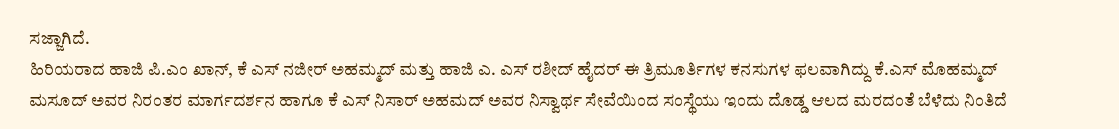ಸಜ್ಜಾಗಿದೆ.
ಹಿರಿಯರಾದ ಹಾಜಿ ಪಿ.ಎಂ ಖಾನ್, ಕೆ ಎಸ್ ನಜೀರ್ ಅಹಮ್ಮದ್ ಮತ್ತು ಹಾಜಿ ಎ. ಎಸ್ ರಶೀದ್ ಹೈದರ್ ಈ ತ್ರಿಮೂರ್ತಿಗಳ ಕನಸುಗಳ ಫಲವಾಗಿದ್ದು ಕೆ.ಎಸ್ ಮೊಹಮ್ಮದ್ ಮಸೂದ್ ಅವರ ನಿರಂತರ ಮಾರ್ಗದರ್ಶನ ಹಾಗೂ ಕೆ ಎಸ್ ನಿಸಾರ್ ಅಹಮದ್ ಅವರ ನಿಸ್ವಾರ್ಥ ಸೇವೆಯಿಂದ ಸಂಸ್ಥೆಯು ಇಂದು ದೊಡ್ಡ ಆಲದ ಮರದಂತೆ ಬೆಳೆದು ನಿಂತಿದೆ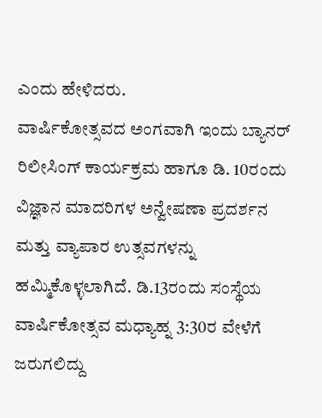ಎಂದು ಹೇಳಿದರು.
ವಾರ್ಷಿಕೋತ್ಸವದ ಅಂಗವಾಗಿ ಇಂದು ಬ್ಯಾನರ್ ರಿಲೀಸಿಂಗ್ ಕಾರ್ಯಕ್ರಮ ಹಾಗೂ ಡಿ. 10ರಂದು ವಿಜ್ಞಾನ ಮಾದರಿಗಳ ಅನ್ವೇಷಣಾ ಪ್ರದರ್ಶನ ಮತ್ತು ವ್ಯಾಪಾರ ಉತ್ಸವಗಳನ್ನು ಹಮ್ಮಿಕೊಳ್ಳಲಾಗಿದೆ. ಡಿ.13ರಂದು ಸಂಸ್ಥೆಯ ವಾರ್ಷಿಕೋತ್ಸವ ಮಧ್ಯಾಹ್ನ 3:30ರ ವೇಳೆಗೆ ಜರುಗಲಿದ್ದು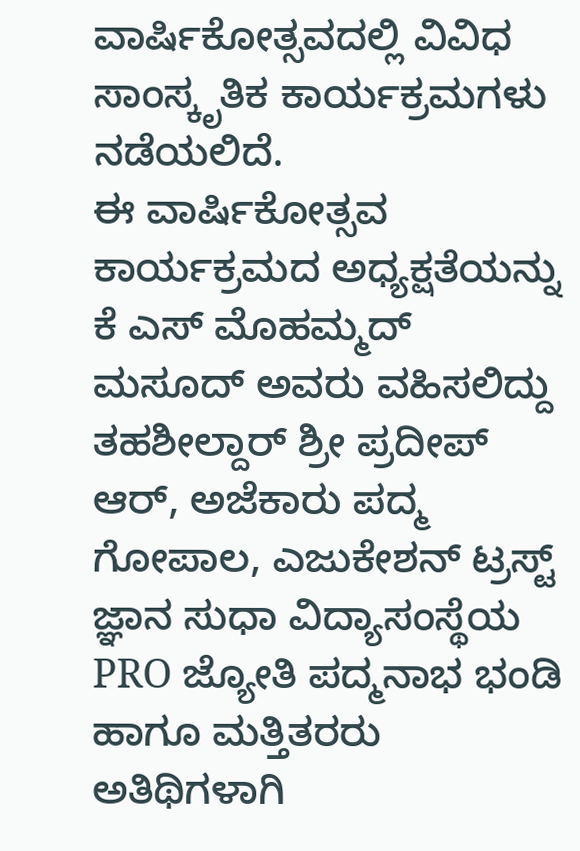ವಾರ್ಷಿಕೋತ್ಸವದಲ್ಲಿ ವಿವಿಧ ಸಾಂಸ್ಕೃತಿಕ ಕಾರ್ಯಕ್ರಮಗಳು ನಡೆಯಲಿದೆ.
ಈ ವಾರ್ಷಿಕೋತ್ಸವ ಕಾರ್ಯಕ್ರಮದ ಅಧ್ಯಕ್ಷತೆಯನ್ನು ಕೆ ಎಸ್ ಮೊಹಮ್ಮದ್ ಮಸೂದ್ ಅವರು ವಹಿಸಲಿದ್ದು ತಹಶೀಲ್ದಾರ್ ಶ್ರೀ ಪ್ರದೀಪ್ ಆರ್, ಅಜೆಕಾರು ಪದ್ಮ ಗೋಪಾಲ, ಎಜುಕೇಶನ್ ಟ್ರಸ್ಟ್ ಜ್ಞಾನ ಸುಧಾ ವಿದ್ಯಾಸಂಸ್ಥೆಯ PRO ಜ್ಯೋತಿ ಪದ್ಮನಾಭ ಭಂಡಿ ಹಾಗೂ ಮತ್ತಿತರರು ಅತಿಥಿಗಳಾಗಿ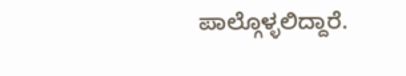ಪಾಲ್ಗೊಳ್ಳಲಿದ್ದಾರೆ.